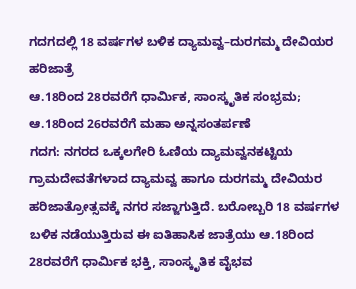ಗದಗದಲ್ಲಿ 18 ವರ್ಷಗಳ ಬಳಿಕ ದ್ಯಾಮವ್ವ–ದುರಗಮ್ಮ ದೇವಿಯರ ಹರಿಜಾತ್ರೆ
ಆ.18ರಿಂದ 28ರವರೆಗೆ ಧಾರ್ಮಿಕ, ಸಾಂಸ್ಕೃತಿಕ ಸಂಭ್ರಮ; ಆ.18ರಿಂದ 26ರವರೆಗೆ ಮಹಾ ಅನ್ನಸಂತರ್ಪಣೆ
ಗದಗ: ನಗರದ ಒಕ್ಕಲಗೇರಿ ಓಣಿಯ ದ್ಯಾಮವ್ವನಕಟ್ಟಿಯ ಗ್ರಾಮದೇವತೆಗಳಾದ ದ್ಯಾಮವ್ವ ಹಾಗೂ ದುರಗಮ್ಮ ದೇವಿಯರ ಹರಿಜಾತ್ರೋತ್ಸವಕ್ಕೆ ನಗರ ಸಜ್ಜಾಗುತ್ತಿದೆ. ಬರೋಬ್ಬರಿ 18 ವರ್ಷಗಳ ಬಳಿಕ ನಡೆಯುತ್ತಿರುವ ಈ ಐತಿಹಾಸಿಕ ಜಾತ್ರೆಯು ಆ.18ರಿಂದ 28ರವರೆಗೆ ಧಾರ್ಮಿಕ ಭಕ್ತಿ, ಸಾಂಸ್ಕೃತಿಕ ವೈಭವ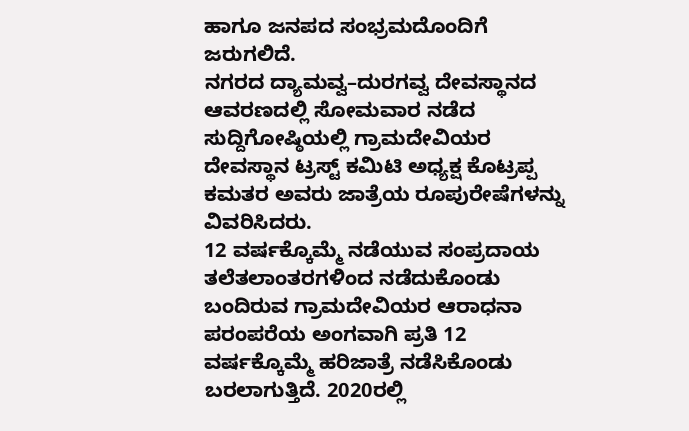ಹಾಗೂ ಜನಪದ ಸಂಭ್ರಮದೊಂದಿಗೆ ಜರುಗಲಿದೆ.
ನಗರದ ದ್ಯಾಮವ್ವ–ದುರಗವ್ವ ದೇವಸ್ಥಾನದ ಆವರಣದಲ್ಲಿ ಸೋಮವಾರ ನಡೆದ ಸುದ್ದಿಗೋಷ್ಠಿಯಲ್ಲಿ ಗ್ರಾಮದೇವಿಯರ ದೇವಸ್ಥಾನ ಟ್ರಸ್ಟ್ ಕಮಿಟಿ ಅಧ್ಯಕ್ಷ ಕೊಟ್ರಪ್ಪ ಕಮತರ ಅವರು ಜಾತ್ರೆಯ ರೂಪುರೇಷೆಗಳನ್ನು ವಿವರಿಸಿದರು.
12 ವರ್ಷಕ್ಕೊಮ್ಮೆ ನಡೆಯುವ ಸಂಪ್ರದಾಯ
ತಲೆತಲಾಂತರಗಳಿಂದ ನಡೆದುಕೊಂಡು ಬಂದಿರುವ ಗ್ರಾಮದೇವಿಯರ ಆರಾಧನಾ ಪರಂಪರೆಯ ಅಂಗವಾಗಿ ಪ್ರತಿ 12 ವರ್ಷಕ್ಕೊಮ್ಮೆ ಹರಿಜಾತ್ರೆ ನಡೆಸಿಕೊಂಡು ಬರಲಾಗುತ್ತಿದೆ. 2020ರಲ್ಲಿ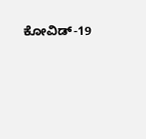ಕೋವಿಡ್-19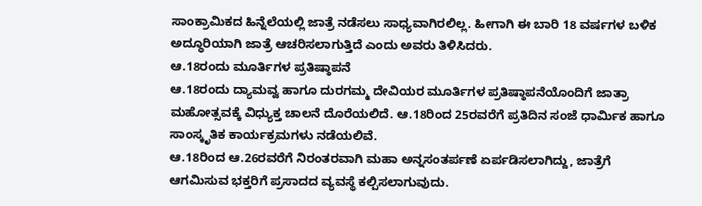ಸಾಂಕ್ರಾಮಿಕದ ಹಿನ್ನೆಲೆಯಲ್ಲಿ ಜಾತ್ರೆ ನಡೆಸಲು ಸಾಧ್ಯವಾಗಿರಲಿಲ್ಲ. ಹೀಗಾಗಿ ಈ ಬಾರಿ 18 ವರ್ಷಗಳ ಬಳಿಕ ಅದ್ಧೂರಿಯಾಗಿ ಜಾತ್ರೆ ಆಚರಿಸಲಾಗುತ್ತಿದೆ ಎಂದು ಅವರು ತಿಳಿಸಿದರು.
ಆ.18ರಂದು ಮೂರ್ತಿಗಳ ಪ್ರತಿಷ್ಠಾಪನೆ
ಆ.18ರಂದು ದ್ಯಾಮವ್ವ ಹಾಗೂ ದುರಗಮ್ಮ ದೇವಿಯರ ಮೂರ್ತಿಗಳ ಪ್ರತಿಷ್ಠಾಪನೆಯೊಂದಿಗೆ ಜಾತ್ರಾ ಮಹೋತ್ಸವಕ್ಕೆ ವಿಧ್ಯುಕ್ತ ಚಾಲನೆ ದೊರೆಯಲಿದೆ. ಆ.18ರಿಂದ 25ರವರೆಗೆ ಪ್ರತಿದಿನ ಸಂಜೆ ಧಾರ್ಮಿಕ ಹಾಗೂ ಸಾಂಸ್ಕೃತಿಕ ಕಾರ್ಯಕ್ರಮಗಳು ನಡೆಯಲಿವೆ.
ಆ.18ರಿಂದ ಆ.26ರವರೆಗೆ ನಿರಂತರವಾಗಿ ಮಹಾ ಅನ್ನಸಂತರ್ಪಣೆ ಏರ್ಪಡಿಸಲಾಗಿದ್ದು, ಜಾತ್ರೆಗೆ ಆಗಮಿಸುವ ಭಕ್ತರಿಗೆ ಪ್ರಸಾದದ ವ್ಯವಸ್ಥೆ ಕಲ್ಪಿಸಲಾಗುವುದು.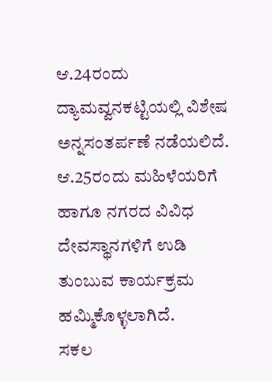ಆ.24ರಂದು ದ್ಯಾಮವ್ವನಕಟ್ಟಿಯಲ್ಲಿ ವಿಶೇಷ ಅನ್ನಸಂತರ್ಪಣೆ ನಡೆಯಲಿದೆ.
ಆ.25ರಂದು ಮಹಿಳೆಯರಿಗೆ ಹಾಗೂ ನಗರದ ವಿವಿಧ ದೇವಸ್ಥಾನಗಳಿಗೆ ಉಡಿ ತುಂಬುವ ಕಾರ್ಯಕ್ರಮ ಹಮ್ಮಿಕೊಳ್ಳಲಾಗಿದೆ.
ಸಕಲ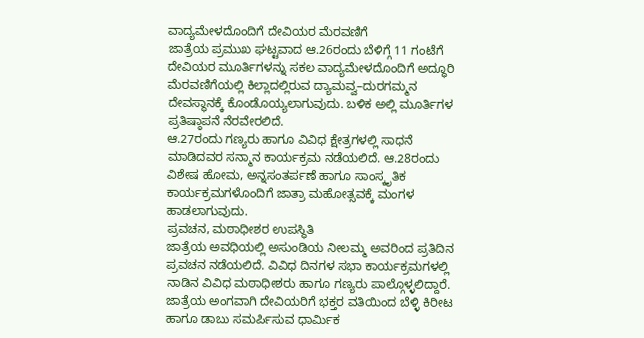ವಾದ್ಯಮೇಳದೊಂದಿಗೆ ದೇವಿಯರ ಮೆರವಣಿಗೆ
ಜಾತ್ರೆಯ ಪ್ರಮುಖ ಘಟ್ಟವಾದ ಆ.26ರಂದು ಬೆಳಿಗ್ಗೆ 11 ಗಂಟೆಗೆ ದೇವಿಯರ ಮೂರ್ತಿಗಳನ್ನು ಸಕಲ ವಾದ್ಯಮೇಳದೊಂದಿಗೆ ಅದ್ಧೂರಿ ಮೆರವಣಿಗೆಯಲ್ಲಿ ಕಿಲ್ಲಾದಲ್ಲಿರುವ ದ್ಯಾಮವ್ವ–ದುರಗಮ್ಮನ ದೇವಸ್ಥಾನಕ್ಕೆ ಕೊಂಡೊಯ್ಯಲಾಗುವುದು. ಬಳಿಕ ಅಲ್ಲಿ ಮೂರ್ತಿಗಳ ಪ್ರತಿಷ್ಠಾಪನೆ ನೆರವೇರಲಿದೆ.
ಆ.27ರಂದು ಗಣ್ಯರು ಹಾಗೂ ವಿವಿಧ ಕ್ಷೇತ್ರಗಳಲ್ಲಿ ಸಾಧನೆ ಮಾಡಿದವರ ಸನ್ಮಾನ ಕಾರ್ಯಕ್ರಮ ನಡೆಯಲಿದೆ. ಆ.28ರಂದು ವಿಶೇಷ ಹೋಮ, ಅನ್ನಸಂತರ್ಪಣೆ ಹಾಗೂ ಸಾಂಸ್ಕೃತಿಕ ಕಾರ್ಯಕ್ರಮಗಳೊಂದಿಗೆ ಜಾತ್ರಾ ಮಹೋತ್ಸವಕ್ಕೆ ಮಂಗಳ ಹಾಡಲಾಗುವುದು.
ಪ್ರವಚನ, ಮಠಾಧೀಶರ ಉಪಸ್ಥಿತಿ
ಜಾತ್ರೆಯ ಅವಧಿಯಲ್ಲಿ ಅಸುಂಡಿಯ ನೀಲಮ್ಮ ಅವರಿಂದ ಪ್ರತಿದಿನ ಪ್ರವಚನ ನಡೆಯಲಿದೆ. ವಿವಿಧ ದಿನಗಳ ಸಭಾ ಕಾರ್ಯಕ್ರಮಗಳಲ್ಲಿ ನಾಡಿನ ವಿವಿಧ ಮಠಾಧೀಶರು ಹಾಗೂ ಗಣ್ಯರು ಪಾಲ್ಗೊಳ್ಳಲಿದ್ದಾರೆ.
ಜಾತ್ರೆಯ ಅಂಗವಾಗಿ ದೇವಿಯರಿಗೆ ಭಕ್ತರ ವತಿಯಿಂದ ಬೆಳ್ಳಿ ಕಿರೀಟ ಹಾಗೂ ಡಾಬು ಸಮರ್ಪಿಸುವ ಧಾರ್ಮಿಕ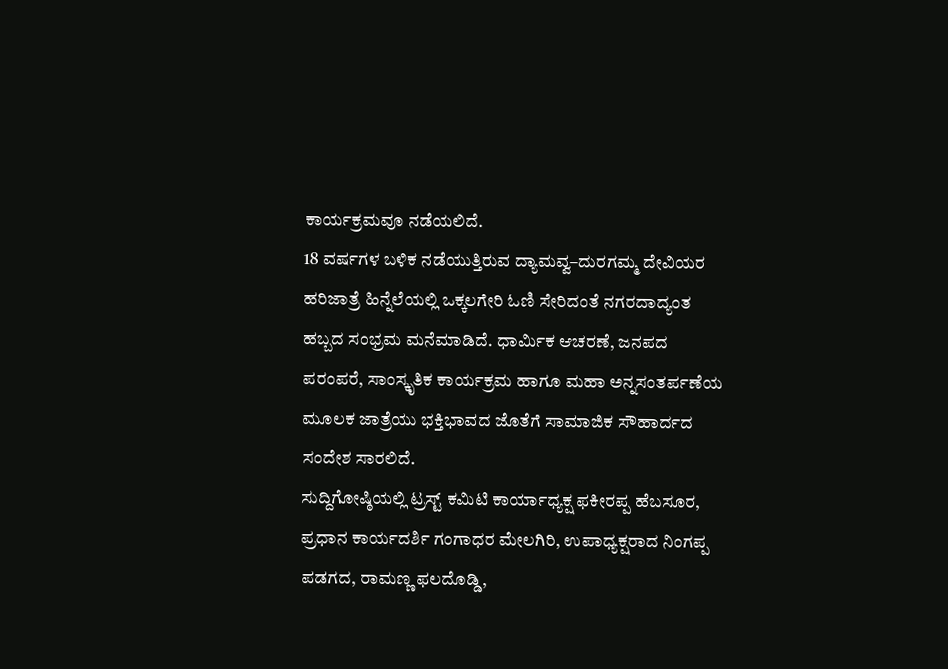ಕಾರ್ಯಕ್ರಮವೂ ನಡೆಯಲಿದೆ.
18 ವರ್ಷಗಳ ಬಳಿಕ ನಡೆಯುತ್ತಿರುವ ದ್ಯಾಮವ್ವ–ದುರಗಮ್ಮ ದೇವಿಯರ ಹರಿಜಾತ್ರೆ ಹಿನ್ನೆಲೆಯಲ್ಲಿ ಒಕ್ಕಲಗೇರಿ ಓಣಿ ಸೇರಿದಂತೆ ನಗರದಾದ್ಯಂತ ಹಬ್ಬದ ಸಂಭ್ರಮ ಮನೆಮಾಡಿದೆ. ಧಾರ್ಮಿಕ ಆಚರಣೆ, ಜನಪದ ಪರಂಪರೆ, ಸಾಂಸ್ಕೃತಿಕ ಕಾರ್ಯಕ್ರಮ ಹಾಗೂ ಮಹಾ ಅನ್ನಸಂತರ್ಪಣೆಯ ಮೂಲಕ ಜಾತ್ರೆಯು ಭಕ್ತಿಭಾವದ ಜೊತೆಗೆ ಸಾಮಾಜಿಕ ಸೌಹಾರ್ದದ ಸಂದೇಶ ಸಾರಲಿದೆ.
ಸುದ್ದಿಗೋಷ್ಠಿಯಲ್ಲಿ ಟ್ರಸ್ಟ್ ಕಮಿಟಿ ಕಾರ್ಯಾಧ್ಯಕ್ಷ ಫಕೀರಪ್ಪ ಹೆಬಸೂರ, ಪ್ರಧಾನ ಕಾರ್ಯದರ್ಶಿ ಗಂಗಾಧರ ಮೇಲಗಿರಿ, ಉಪಾಧ್ಯಕ್ಷರಾದ ನಿಂಗಪ್ಪ ಪಡಗದ, ರಾಮಣ್ಣ ಫಲದೊಡ್ಡಿ,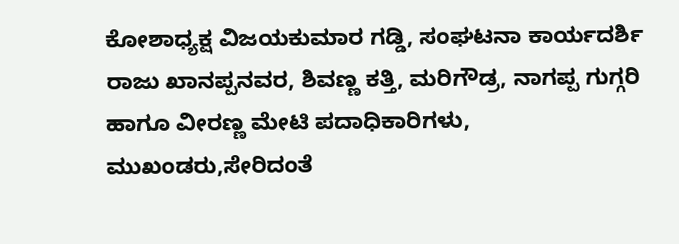ಕೋಶಾಧ್ಯಕ್ಷ ವಿಜಯಕುಮಾರ ಗಡ್ಡಿ, ಸಂಘಟನಾ ಕಾರ್ಯದರ್ಶಿ ರಾಜು ಖಾನಪ್ಪನವರ, ಶಿವಣ್ಣ ಕತ್ತಿ, ಮರಿಗೌಡ್ರ, ನಾಗಪ್ಪ ಗುಗ್ಗರಿ ಹಾಗೂ ವೀರಣ್ಣ ಮೇಟಿ ಪದಾಧಿಕಾರಿಗಳು, ಮುಖಂಡರು,ಸೇರಿದಂತೆ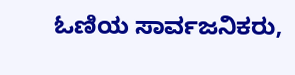ಓಣಿಯ ಸಾರ್ವಜನಿಕರು,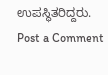ಉಪಸ್ಥಿತರಿದ್ದರು.
Post a Comment